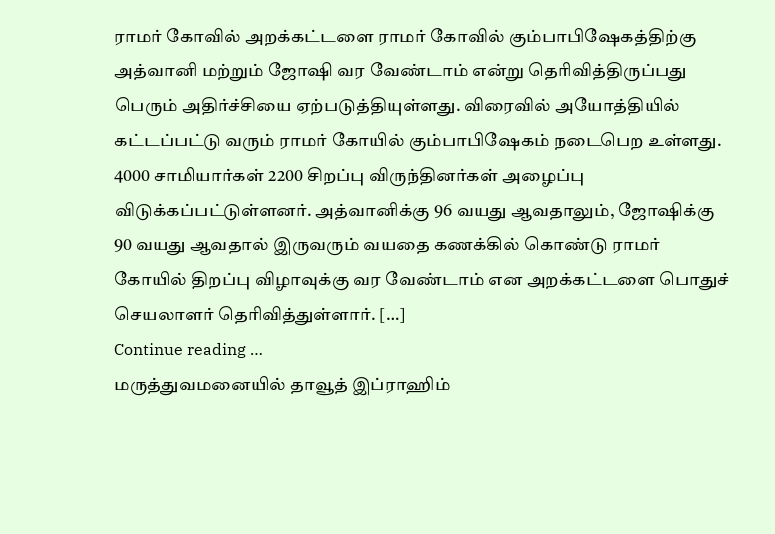ராமர் கோவில் அறக்கட்டளை ராமர் கோவில் கும்பாபிஷேகத்திற்கு அத்வானி மற்றும் ஜோஷி வர வேண்டாம் என்று தெரிவித்திருப்பது பெரும் அதிர்ச்சியை ஏற்படுத்தியுள்ளது. விரைவில் அயோத்தியில் கட்டப்பட்டு வரும் ராமர் கோயில் கும்பாபிஷேகம் நடைபெற உள்ளது. 4000 சாமியார்கள் 2200 சிறப்பு விருந்தினர்கள் அழைப்பு விடுக்கப்பட்டுள்ளனர். அத்வானிக்கு 96 வயது ஆவதாலும், ஜோஷிக்கு 90 வயது ஆவதால் இருவரும் வயதை கணக்கில் கொண்டு ராமர் கோயில் திறப்பு விழாவுக்கு வர வேண்டாம் என அறக்கட்டளை பொதுச் செயலாளர் தெரிவித்துள்ளார். […]
Continue reading …
மருத்துவமனையில் தாவூத் இப்ராஹிம்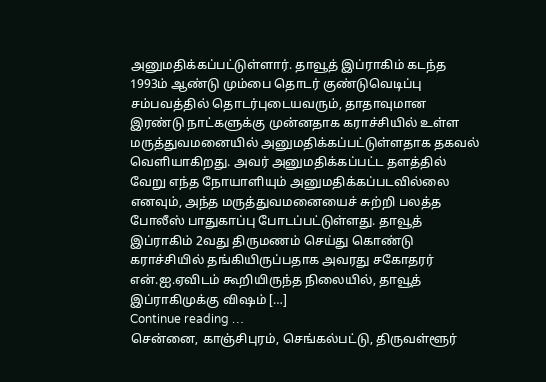அனுமதிக்கப்பட்டுள்ளார். தாவூத் இப்ராகிம் கடந்த 1993ம் ஆண்டு மும்பை தொடர் குண்டுவெடிப்பு சம்பவத்தில் தொடர்புடையவரும், தாதாவுமான இரண்டு நாட்களுக்கு முன்னதாக கராச்சியில் உள்ள மருத்துவமனையில் அனுமதிக்கப்பட்டுள்ளதாக தகவல் வெளியாகிறது. அவர் அனுமதிக்கப்பட்ட தளத்தில் வேறு எந்த நோயாளியும் அனுமதிக்கப்படவில்லை எனவும், அந்த மருத்துவமனையைச் சுற்றி பலத்த போலீஸ் பாதுகாப்பு போடப்பட்டுள்ளது. தாவூத் இப்ராகிம் 2வது திருமணம் செய்து கொண்டு கராச்சியில் தங்கியிருப்பதாக அவரது சகோதரர் என்.ஐ.ஏவிடம் கூறியிருந்த நிலையில், தாவூத் இப்ராகிமுக்கு விஷம் […]
Continue reading …
சென்னை, காஞ்சிபுரம், செங்கல்பட்டு, திருவள்ளூர்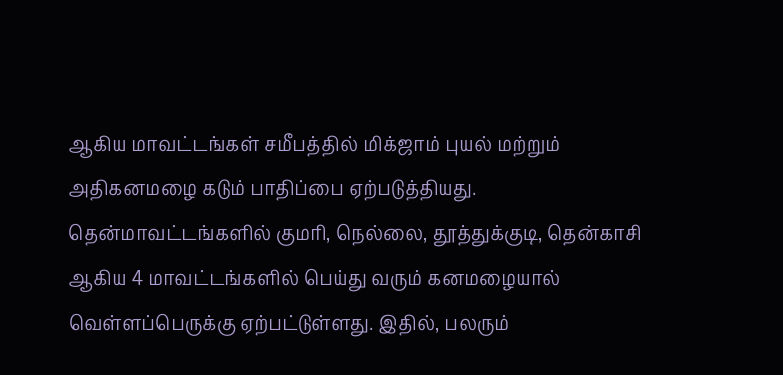ஆகிய மாவட்டங்கள் சமீபத்தில் மிக்ஜாம் புயல் மற்றும் அதிகனமழை கடும் பாதிப்பை ஏற்படுத்தியது. தென்மாவட்டங்களில் குமரி, நெல்லை, தூத்துக்குடி, தென்காசி ஆகிய 4 மாவட்டங்களில் பெய்து வரும் கனமழையால் வெள்ளப்பெருக்கு ஏற்பட்டுள்ளது. இதில், பலரும்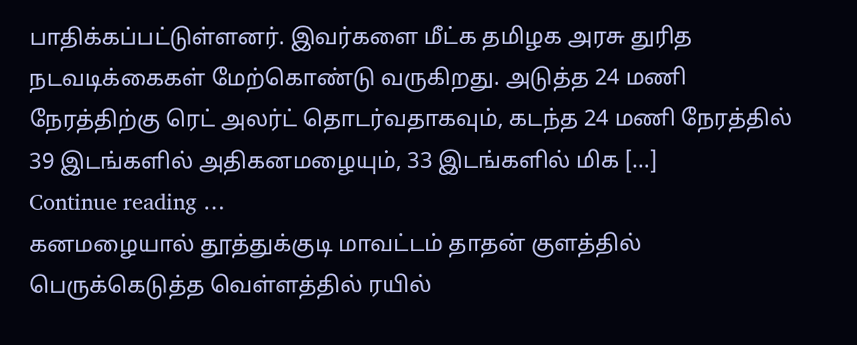பாதிக்கப்பட்டுள்ளனர். இவர்களை மீட்க தமிழக அரசு துரித நடவடிக்கைகள் மேற்கொண்டு வருகிறது. அடுத்த 24 மணி நேரத்திற்கு ரெட் அலர்ட் தொடர்வதாகவும், கடந்த 24 மணி நேரத்தில் 39 இடங்களில் அதிகனமழையும், 33 இடங்களில் மிக […]
Continue reading …
கனமழையால் தூத்துக்குடி மாவட்டம் தாதன் குளத்தில் பெருக்கெடுத்த வெள்ளத்தில் ரயில்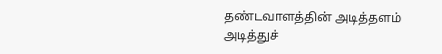தண்டவாளத்தின் அடித்தளம் அடித்துச்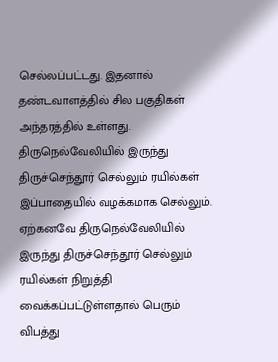செல்லப்பட்டது. இதனால் தண்டவாளத்தில் சில பகுதிகள் அந்தரத்தில் உள்ளது. திருநெல்வேலியில் இருந்து திருச்செந்தூர் செல்லும் ரயில்கள் இப்பாதையில் வழக்கமாக செல்லும். ஏற்கனவே திருநெல்வேலியில் இருந்து திருச்செந்தூர் செல்லும் ரயில்கள் நிறுத்தி வைக்கப்பட்டுள்ளதால் பெரும் விபத்து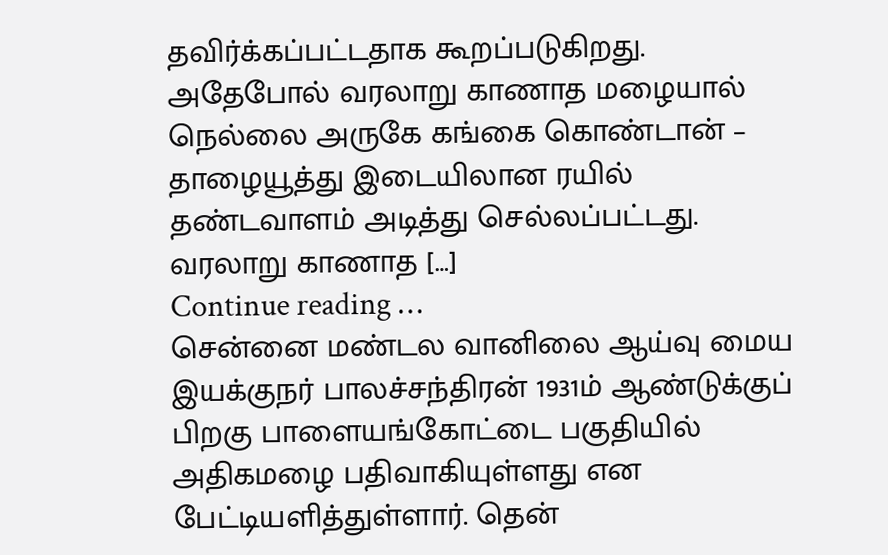தவிர்க்கப்பட்டதாக கூறப்படுகிறது. அதேபோல் வரலாறு காணாத மழையால் நெல்லை அருகே கங்கை கொண்டான் – தாழையூத்து இடையிலான ரயில் தண்டவாளம் அடித்து செல்லப்பட்டது. வரலாறு காணாத […]
Continue reading …
சென்னை மண்டல வானிலை ஆய்வு மைய இயக்குநர் பாலச்சந்திரன் 1931ம் ஆண்டுக்குப் பிறகு பாளையங்கோட்டை பகுதியில் அதிகமழை பதிவாகியுள்ளது என பேட்டியளித்துள்ளார். தென்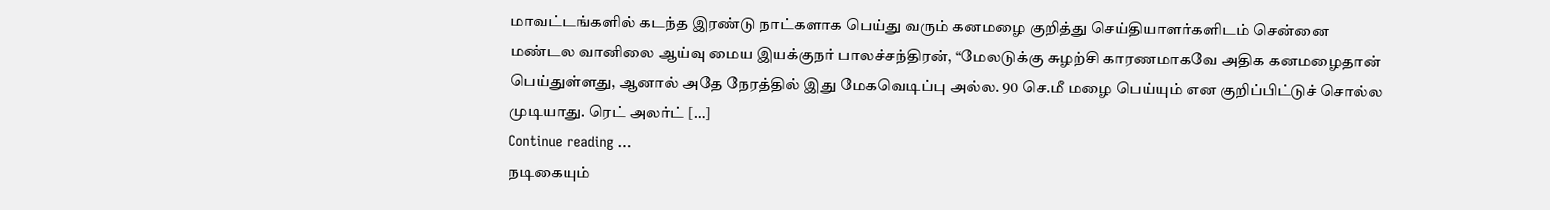மாவட்டங்களில் கடந்த இரண்டு நாட்களாக பெய்து வரும் கனமழை குறித்து செய்தியாளர்களிடம் சென்னை மண்டல வானிலை ஆய்வு மைய இயக்குநர் பாலச்சந்திரன், “மேலடுக்கு சுழற்சி காரணமாகவே அதிக கனமழைதான் பெய்துள்ளது, ஆனால் அதே நேரத்தில் இது மேகவெடிப்பு அல்ல. 90 செ.மீ மழை பெய்யும் என குறிப்பிட்டுச் சொல்ல முடியாது. ரெட் அலர்ட் […]
Continue reading …
நடிகையும்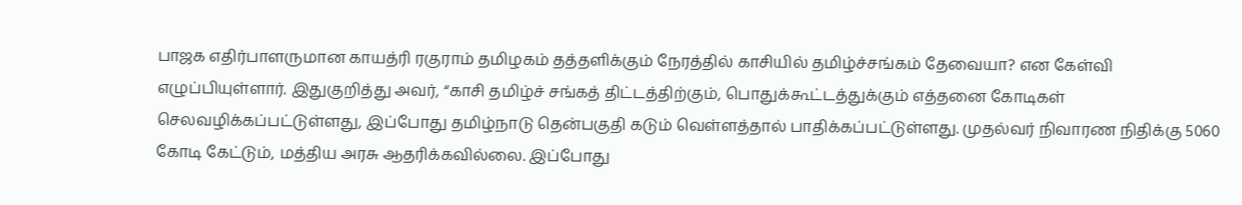பாஜக எதிர்பாளருமான காயத்ரி ரகுராம் தமிழகம் தத்தளிக்கும் நேரத்தில் காசியில் தமிழ்ச்சங்கம் தேவையா? என கேள்வி எழுப்பியுள்ளார். இதுகுறித்து அவர், “காசி தமிழ்ச் சங்கத் திட்டத்திற்கும், பொதுக்கூட்டத்துக்கும் எத்தனை கோடிகள் செலவழிக்கப்பட்டுள்ளது, இப்போது தமிழ்நாடு தென்பகுதி கடும் வெள்ளத்தால் பாதிக்கப்பட்டுள்ளது. முதல்வர் நிவாரண நிதிக்கு 5060 கோடி கேட்டும், மத்திய அரசு ஆதரிக்கவில்லை. இப்போது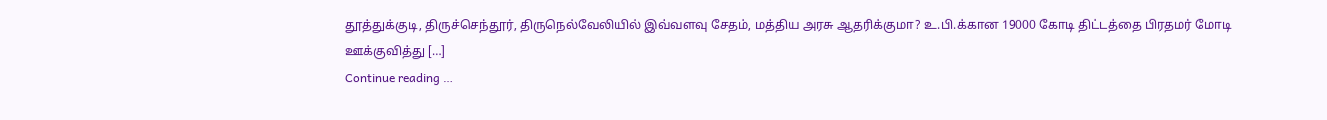தூத்துக்குடி, திருச்செந்தூர், திருநெல்வேலியில் இவ்வளவு சேதம், மத்திய அரசு ஆதரிக்குமா? உ.பி.க்கான 19000 கோடி திட்டத்தை பிரதமர் மோடி ஊக்குவித்து […]
Continue reading …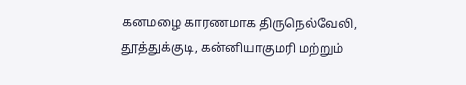கனமழை காரணமாக திருநெல்வேலி, தூத்துக்குடி, கன்னியாகுமரி மற்றும்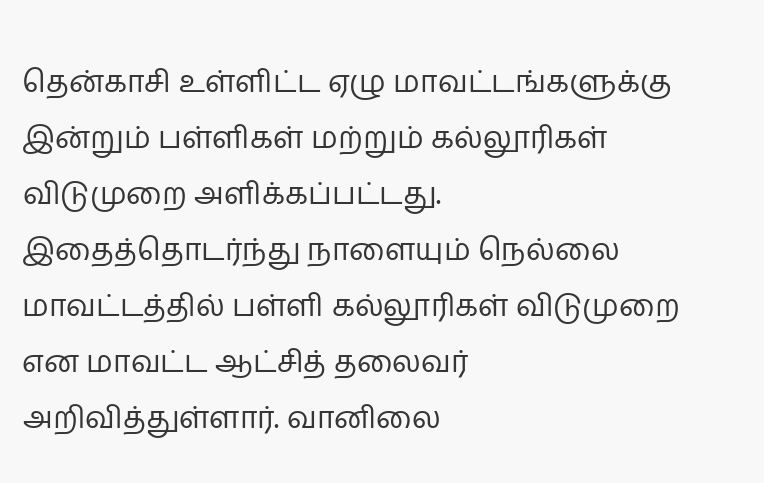தென்காசி உள்ளிட்ட ஏழு மாவட்டங்களுக்கு இன்றும் பள்ளிகள் மற்றும் கல்லூரிகள் விடுமுறை அளிக்கப்பட்டது. இதைத்தொடர்ந்து நாளையும் நெல்லை மாவட்டத்தில் பள்ளி கல்லூரிகள் விடுமுறை என மாவட்ட ஆட்சித் தலைவர் அறிவித்துள்ளார். வானிலை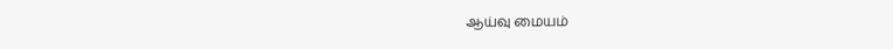ஆய்வு மையம்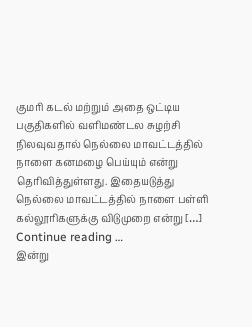குமரி கடல் மற்றும் அதை ஒட்டிய பகுதிகளில் வளிமண்டல சுழற்சி நிலவுவதால் நெல்லை மாவட்டத்தில் நாளை கனமழை பெய்யும் என்று தெரிவித்துள்ளது. இதையடுத்து நெல்லை மாவட்டத்தில் நாளை பள்ளி கல்லூரிகளுக்கு விடுமுறை என்று […]
Continue reading …
இன்று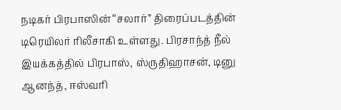நடிகர் பிரபாஸின் “சலார்” திரைப்படத்தின் டிரெயிலர் ரிலீசாகி உள்ளது. பிரசாந்த் நீல் இயக்கத்தில் பிரபாஸ், ஸ்ருதிஹாசன், டினு ஆனந்த், ஈஸ்வரி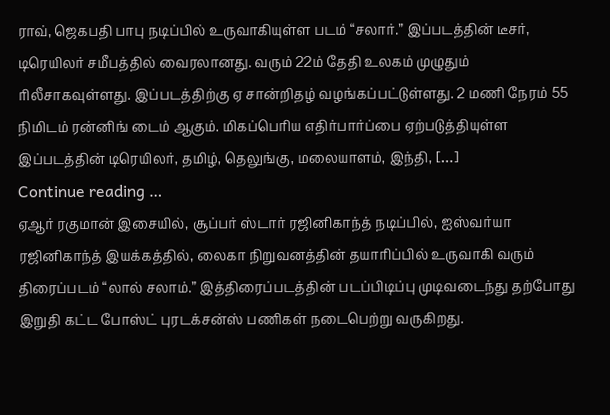ராவ், ஜெகபதி பாபு நடிப்பில் உருவாகியுள்ள படம் “சலார்.” இப்படத்தின் டீசர், டிரெயிலர் சமீபத்தில் வைரலானது. வரும் 22ம் தேதி உலகம் முழுதும் ரிலீசாகவுள்ளது. இப்படத்திற்கு ஏ சான்றிதழ் வழங்கப்பட்டுள்ளது. 2 மணி நேரம் 55 நிமிடம் ரன்னிங் டைம் ஆகும். மிகப்பெரிய எதிர்பார்ப்பை ஏற்படுத்தியுள்ள இப்படத்தின் டிரெயிலர், தமிழ், தெலுங்கு, மலையாளம், இந்தி, […]
Continue reading …
ஏஆர் ரகுமான் இசையில், சூப்பர் ஸ்டார் ரஜினிகாந்த் நடிப்பில், ஐஸ்வர்யா ரஜினிகாந்த் இயக்கத்தில், லைகா நிறுவனத்தின் தயாரிப்பில் உருவாகி வரும் திரைப்படம் “லால் சலாம்.” இத்திரைப்படத்தின் படப்பிடிப்பு முடிவடைந்து தற்போது இறுதி கட்ட போஸ்ட் புரடக்சன்ஸ் பணிகள் நடைபெற்று வருகிறது.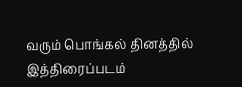வரும் பொங்கல் தினத்தில் இத்திரைப்படம்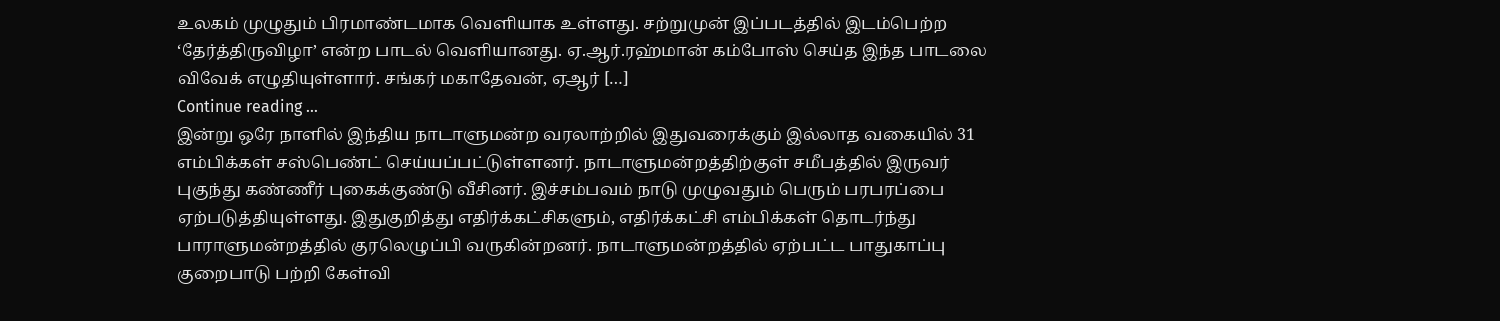உலகம் முழுதும் பிரமாண்டமாக வெளியாக உள்ளது. சற்றுமுன் இப்படத்தில் இடம்பெற்ற ‘தேர்த்திருவிழா’ என்ற பாடல் வெளியானது. ஏ.ஆர்.ரஹ்மான் கம்போஸ் செய்த இந்த பாடலை விவேக் எழுதியுள்ளார். சங்கர் மகாதேவன், ஏஆர் […]
Continue reading …
இன்று ஒரே நாளில் இந்திய நாடாளுமன்ற வரலாற்றில் இதுவரைக்கும் இல்லாத வகையில் 31 எம்பிக்கள் சஸ்பெண்ட் செய்யப்பட்டுள்ளனர். நாடாளுமன்றத்திற்குள் சமீபத்தில் இருவர் புகுந்து கண்ணீர் புகைக்குண்டு வீசினர். இச்சம்பவம் நாடு முழுவதும் பெரும் பரபரப்பை ஏற்படுத்தியுள்ளது. இதுகுறித்து எதிர்க்கட்சிகளும், எதிர்க்கட்சி எம்பிக்கள் தொடர்ந்து பாராளுமன்றத்தில் குரலெழுப்பி வருகின்றனர். நாடாளுமன்றத்தில் ஏற்பட்ட பாதுகாப்பு குறைபாடு பற்றி கேள்வி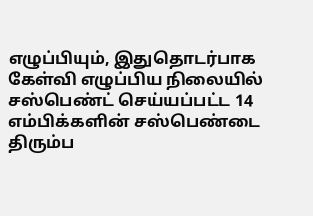எழுப்பியும், இதுதொடர்பாக கேள்வி எழுப்பிய நிலையில் சஸ்பெண்ட் செய்யப்பட்ட 14 எம்பிக்களின் சஸ்பெண்டை திரும்ப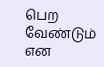பெற வேண்டும் என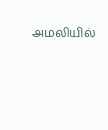அமலியில்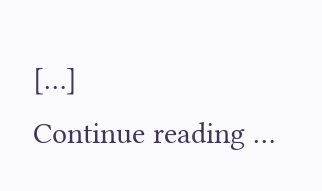[…]
Continue reading …